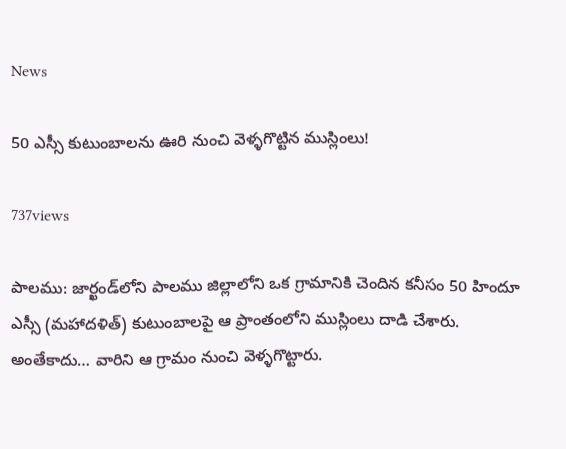News

50 ఎస్సీ కుటుంబాల‌ను ఊరి నుంచి వెళ్ళ‌గొట్టిన ముస్లింలు!

737views

పాలము: జార్ఖండ్‌లోని పాలము జిల్లాలోని ఒక గ్రామానికి చెందిన కనీసం 50 హిందూ ఎస్సీ (మహాదళిత్) కుటుంబాలపై ఆ ప్రాంతంలోని ముస్లింలు దాడి చేశారు. అంతేకాదు… వారిని ఆ గ్రామం నుంచి వెళ్ళ‌గొట్టారు.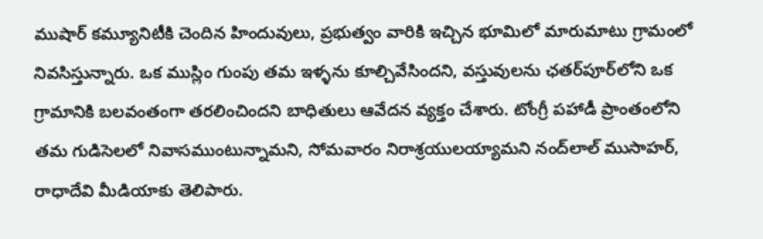ముషార్ కమ్యూనిటీకి చెందిన హిందువులు, ప్ర‌భుత్వం వారికి ఇచ్చిన భూమిలో మారుమాటు గ్రామంలో నివసిస్తున్నారు. ఒక ముస్లిం గుంపు తమ ఇళ్ళ‌ను కూల్చివేసిందని, వస్తువులను ఛతర్‌పూర్‌లోని ఒక గ్రామానికి బలవంతంగా తరలించింద‌ని బాధితులు ఆవేద‌న వ్య‌క్తం చేశారు. టోంగ్రీ పహాడీ ప్రాంతంలోని తమ గుడిసెలలో నివాసముంటున్నామని, సోమవారం నిరాశ్రయులయ్యామ‌ని నంద్‌లాల్ ముసాహర్, రాధాదేవి మీడియాకు తెలిపారు.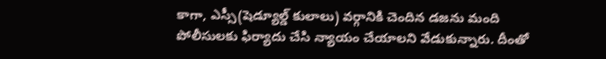కాగా, ఎస్సీ(షెడ్యూల్డ్ కులాలు) వర్గానికి చెందిన డజను మంది పోలీసులకు ఫిర్యాదు చేసి న్యాయం చేయాలని వేడుకున్నారు. దీంతో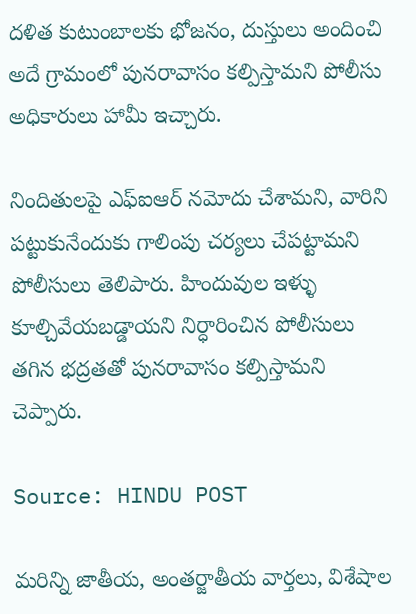దళిత కుటుంబాలకు భోజనం, దుస్తులు అందించి అదే గ్రామంలో పునరావాసం కల్పిస్తామని పోలీసు అధికారులు హామీ ఇచ్చారు.

నిందితులపై ఎఫ్‌ఐఆర్‌ నమోదు చేశామని, వారిని పట్టుకునేందుకు గాలింపు చర్యలు చేపట్టామని పోలీసులు తెలిపారు. హిందువుల ఇళ్ళు కూల్చివేయబడ్డాయని నిర్ధారించిన పోలీసులు తగిన భద్రతతో పునరావాసం కల్పిస్తామని చెప్పారు.

Source: HINDU POST

మరిన్ని జాతీయ, అంతర్జాతీయ వార్తలు, విశేషాల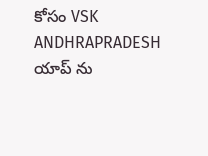కోసం VSK ANDHRAPRADESH యాప్ ను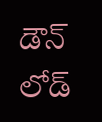డౌన్ లోడ్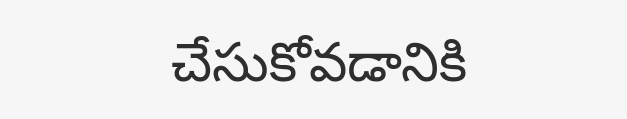చేసుకోవడానికి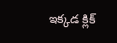ఇక్కడ క్లిక్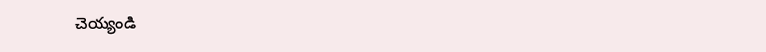చెయ్యండి